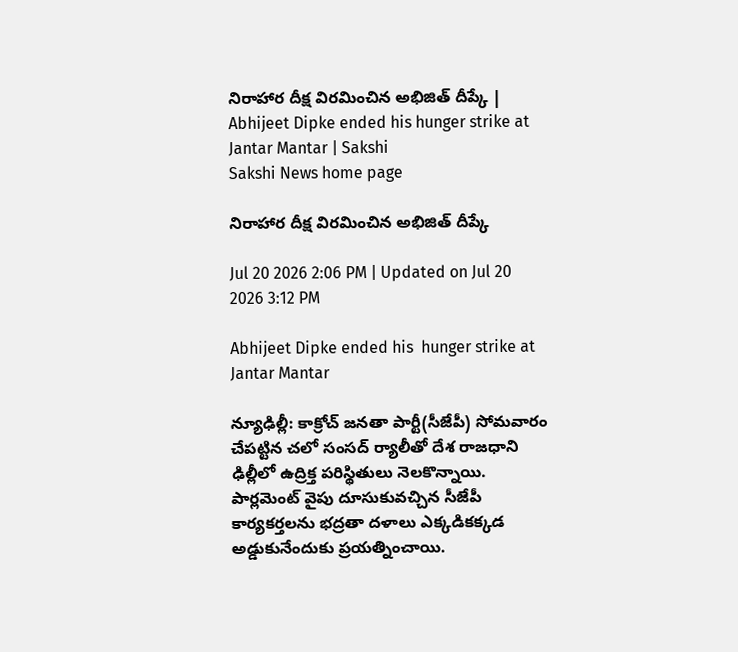నిరాహార దీక్ష విర‌మించిన అభిజిత్ దీప్కే | Abhijeet Dipke ended his hunger strike at Jantar Mantar | Sakshi
Sakshi News home page

నిరాహార దీక్ష విర‌మించిన అభిజిత్ దీప్కే

Jul 20 2026 2:06 PM | Updated on Jul 20 2026 3:12 PM

Abhijeet Dipke ended his  hunger strike at Jantar Mantar

న్యూఢిల్లీ: కాక్రోచ్‌ జనతా పార్టీ(సీజేపీ) సోమ‌వారం చేప‌ట్టిన చ‌లో సంస‌ద్ ర్యాలీతో దేశ రాజ‌ధాని ఢిల్లీలో ఉద్రిక్త ప‌రిస్థితులు నెల‌కొన్నాయి. పార్ల‌మెంట్ వైపు దూసుకువ‌చ్చిన సీజేపీ కార్య‌క‌ర్త‌ల‌ను భ‌ద్ర‌తా ద‌ళాలు ఎక్క‌డిక‌క్క‌డ‌ అడ్డుకునేందుకు ప్ర‌య‌త్నించాయి.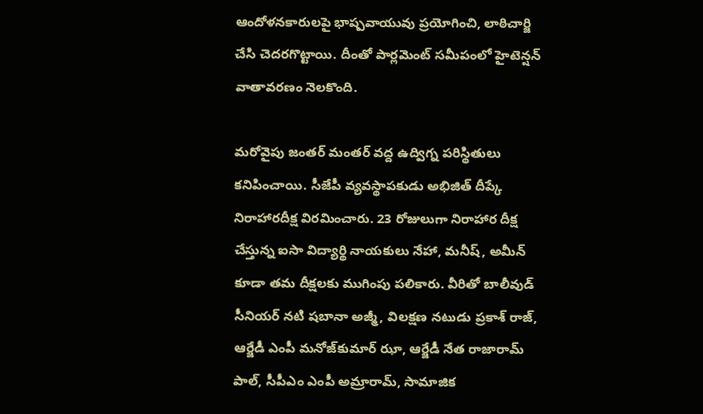ఆందోళ‌న‌కారుల‌పై భాష్ప‌వాయువు ప్ర‌యోగించి, లాఠిచార్జి చేసి చెద‌ర‌గొట్టాయి. దీంతో పార్ల‌మెంట్ స‌మీపంలో హైటెన్ష‌న్ వాతావ‌ర‌ణం నెల‌కొంది.

మ‌రోవైపు జంత‌ర్ మంతర్ వ‌ద్ద ఉద్విగ్న ప‌రిస్థితులు క‌నిపించాయి. సీజేపీ వ్య‌వ‌స్థాప‌కుడు అభిజిత్ దీప్కే నిరాహార‌దీక్ష విర‌మించారు. 23 రోజులుగా నిరాహార దీక్ష చేస్తున్న ఐసా విద్యార్థి నాయకులు నేహా, మనీష్, అమీన్ కూడా త‌మ దీక్ష‌ల‌కు ముగింపు ప‌లికారు. వీరితో బాలీవుడ్ సీనియ‌ర్ న‌టి ష‌బానా అజ్మీ, విల‌క్ష‌ణ న‌టుడు ప్ర‌కాశ్ రాజ్‌, ఆర్జేడీ ఎంపీ మ‌నోజ్‌కుమార్ ఝా, ఆర్జేడీ నేత రాజారామ్ పాల్‌, సీపీఎం ఎంపీ అమ్రారామ్‌, సామాజిక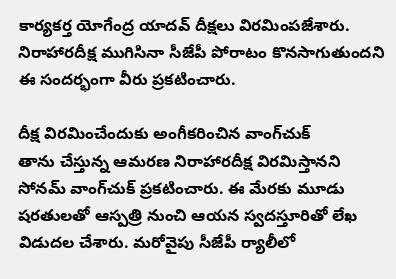కార్య‌క‌ర్త యోగేంద్ర యాద‌వ్ దీక్ష‌లు విర‌మింప‌జేశారు. నిరాహారదీక్ష ముగిసినా సీజేపీ పోరాటం కొన‌సాగుతుంద‌ని ఈ సంద‌ర్భంగా వీరు ప్ర‌క‌టించారు.

దీక్ష విర‌మించేందుకు అంగీక‌రించిన వాంగ్‌చుక్
తాను చేస్తున్న ఆమ‌ర‌ణ‌ నిరాహారదీక్ష విర‌మిస్తాన‌ని సోన‌మ్ వాంగ్‌చుక్ ప్ర‌క‌టించారు. ఈ మేర‌కు మూడు ష‌ర‌తుల‌తో ఆస్ప‌త్రి నుంచి ఆయ‌న స్వ‌ద‌స్తూరితో లేఖ విడుద‌ల చేశారు. మ‌రోవైపు సీజేపీ ర్యాలీలో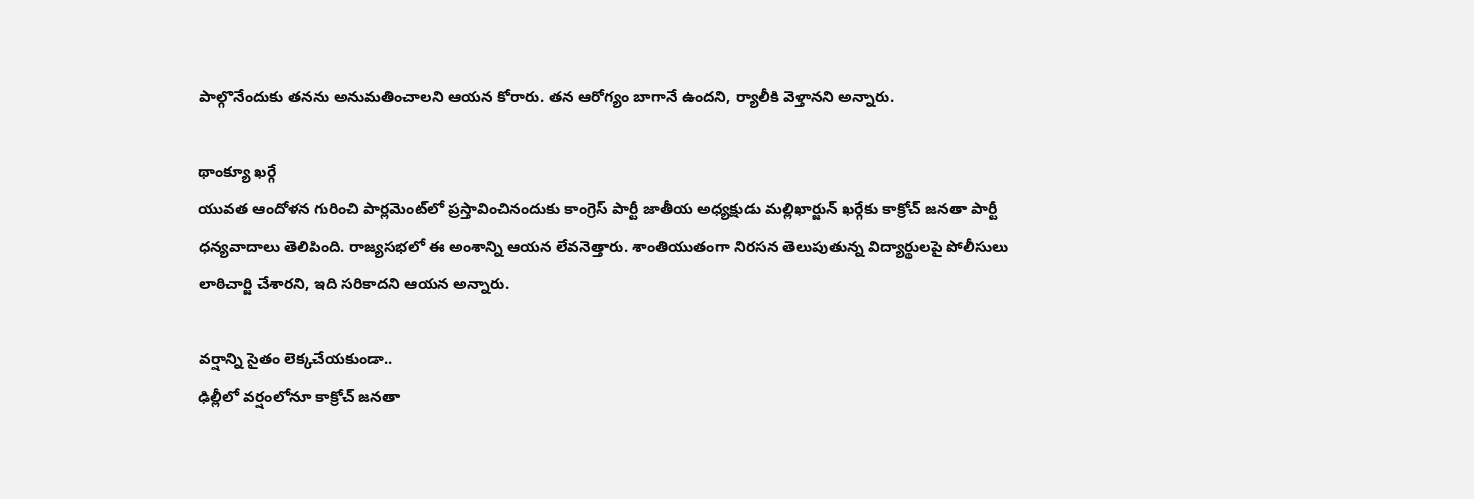పాల్గొనేందుకు త‌న‌ను అనుమ‌తించాల‌ని ఆయ‌న కోరారు. త‌న ఆరోగ్యం బాగానే ఉంద‌ని, ర్యాలీకి వెళ్తాన‌ని అన్నారు.

థాంక్యూ ఖ‌ర్గే
యువత ఆందోళ‌న గురించి పార్ల‌మెంట్‌లో ప్ర‌స్తావించినందుకు కాంగ్రెస్ పార్టీ జాతీయ అధ్య‌క్షుడు మ‌ల్లిఖార్జున్ ఖ‌ర్గేకు కాక్రోచ్‌ జనతా పార్టీ ధ‌న్య‌వాదాలు తెలిపింది. రాజ్య‌స‌భ‌లో ఈ అంశాన్ని ఆయ‌న లేవ‌నెత్తారు. శాంతియుతంగా నిర‌స‌న తెలుపుతున్న విద్యార్థుల‌పై పోలీసులు లాఠిచార్జి చేశార‌ని, ఇది సరికాద‌ని ఆయ‌న అన్నారు.

వ‌ర్షాన్ని సైతం లెక్క‌చేయ‌కుండా..
ఢిల్లీలో వ‌ర్షంలోనూ కాక్రోచ్‌ జనతా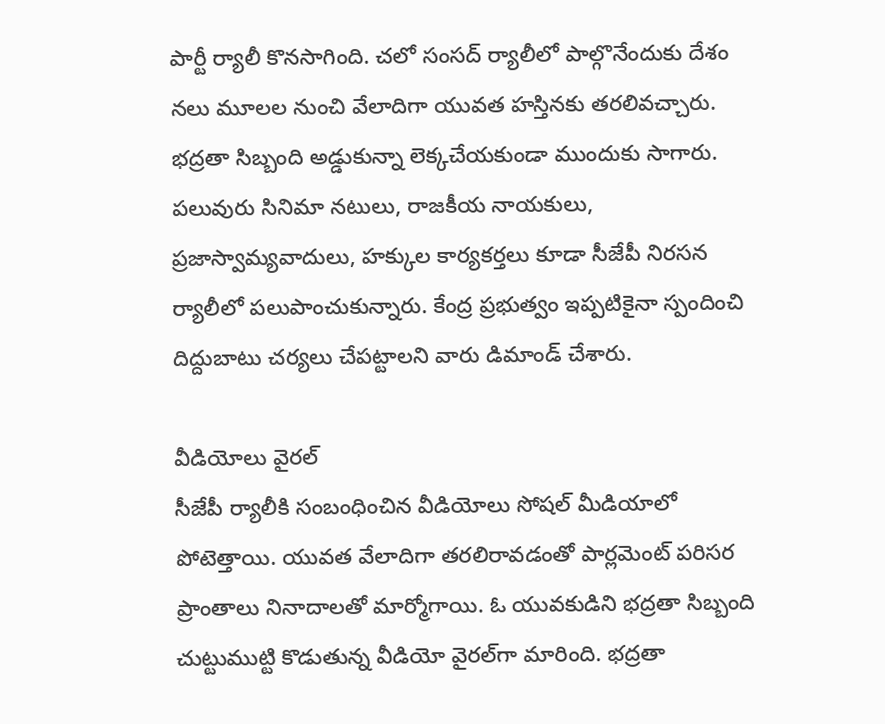పార్టీ ర్యాలీ కొన‌సాగింది. చ‌లో సంస‌ద్ ర్యాలీలో పాల్గొనేందుకు దేశం  న‌లు మూల‌ల నుంచి వేలాదిగా యువ‌త హ‌స్తిన‌కు త‌ర‌లివ‌చ్చారు. భ‌ద్ర‌తా సిబ్బంది అడ్డుకున్నా లెక్క‌చేయ‌కుండా ముందుకు సాగారు. ప‌లువురు సినిమా న‌టులు, రాజకీయ నాయ‌కులు, ప్ర‌జాస్వామ్య‌వాదులు, హ‌క్కుల కార్య‌క‌ర్త‌లు కూడా సీజేపీ నిర‌స‌న ర్యాలీలో ప‌లుపాంచుకున్నారు. కేంద్ర ప్ర‌భుత్వం ఇప్ప‌టికైనా స్పందించి దిద్దుబాటు చ‌ర్య‌లు చేప‌ట్టాల‌ని వారు డిమాండ్ చేశారు.

వీడియోలు వైర‌ల్‌
సీజేపీ ర్యాలీకి సంబంధించిన వీడియోలు సోష‌ల్ మీడియాలో పోటెత్తాయి. యువ‌త వేలాదిగా త‌ర‌లిరావ‌డంతో పార్ల‌మెంట్ ప‌రిస‌ర ప్రాంతాలు నినాదాల‌తో మార్మోగాయి. ఓ యువ‌కుడిని భ‌ద్రతా సిబ్బంది చుట్టుముట్టి కొడుతున్న వీడియో వైర‌ల్‌గా మారింది. భ‌ద్రతా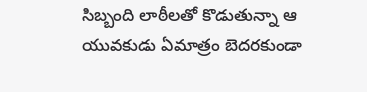సిబ్బంది లాఠీల‌తో కొడుతున్నా ఆ యువ‌కుడు ఏమాత్రం బెద‌ర‌కుండా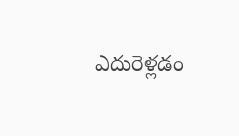ఎదురెళ్ల‌డం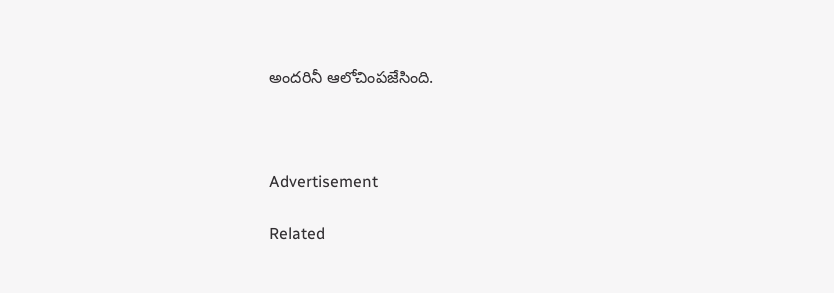అంద‌రినీ ఆలోచింప‌జేసింది.



Advertisement

Related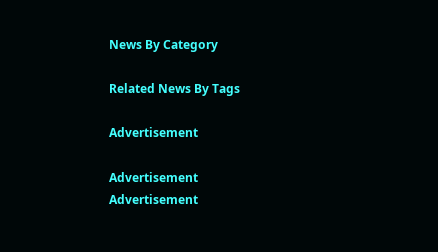News By Category

Related News By Tags

Advertisement

Advertisement
Advertisement